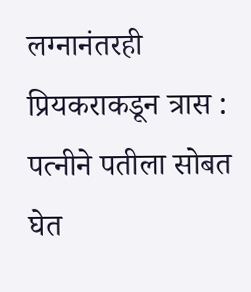लग्नानंतरही प्रियकराकडून त्रास : पत्नीने पतीला सोबत घेत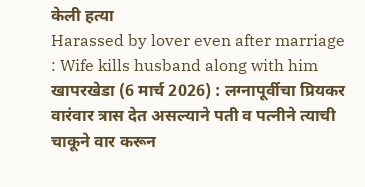केली हत्या
Harassed by lover even after marriage : Wife kills husband along with him खापरखेडा (6 मार्च 2026) : लग्नापूर्वीचा प्रियकर वारंवार त्रास देत असल्याने पती व पत्नीने त्याची चाकूने वार करून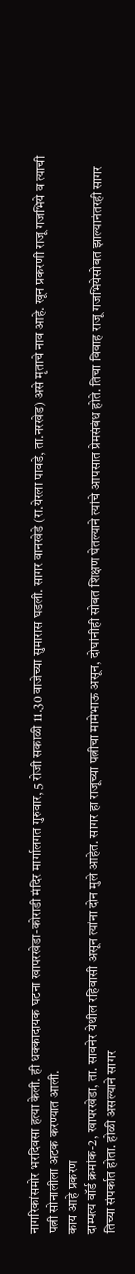नागरिकांसमोर भरदिवसा हत्या केली. ही धक्कादायक घटना खापरखेडा-कोराडी मंदिर मार्गालगत गुरुवार, 5 रोजी सकाळी 11.30 वाजेच्या सुमारास घडली. सागर वानखेडे (रा.येरला पावडे, ता.नरखेड) असे मृताचे नाव आहे. खून प्रकरणी राजू गजभिये व त्याची पत्नी सोनालीला अटक करण्यात आली.
काय आहे प्रकरण
दाम्पत्य वॉर्ड क्रमांक-2, खापरखेडा, ता. सावनेर येथील रहिवासी असून त्यांना दोन मुले आहेत. सागर हा राजूच्या पत्नीचा मामेभाऊ असून, दोघांनीही सोबत शिक्षण घेतल्याने त्यांचे आपसात प्रेमसंबंध होते. तिचा विवाह राजू गजभियेसोबत झाल्यानंतरही सागर तिच्या संपर्कात होता. होळी असल्याने सागर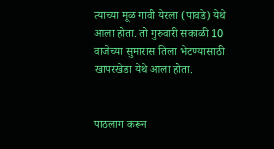त्याच्या मूळ गावी येरला (पावडे) येथे आला होता. तो गुरुवारी सकाळी 10 वाजेच्या सुमारास तिला भेटण्यासाठी खापरखेडा येथे आला होता.


पाठलाग करून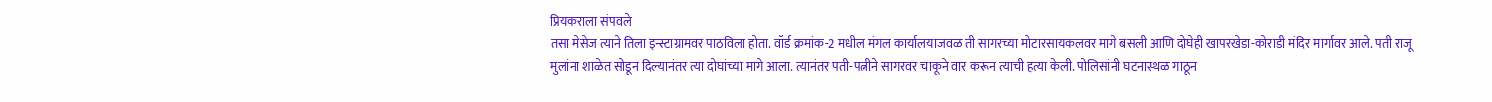प्रियकराला संपवले
तसा मेसेज त्याने तिला इन्स्टाग्रामवर पाठविला होता. वॉर्ड क्रमांक-2 मधील मंगल कार्यालयाजवळ ती सागरच्या मोटारसायकलवर मागे बसली आणि दोघेही खापरखेडा-कोराडी मंदिर मार्गावर आले. पती राजू मुलांना शाळेत सोडून दिल्यानंतर त्या दोघांच्या मागे आला. त्यानंतर पती-पत्नीने सागरवर चाकूने वार करून त्याची हत्या केली. पोलिसांनी घटनास्थळ गाठून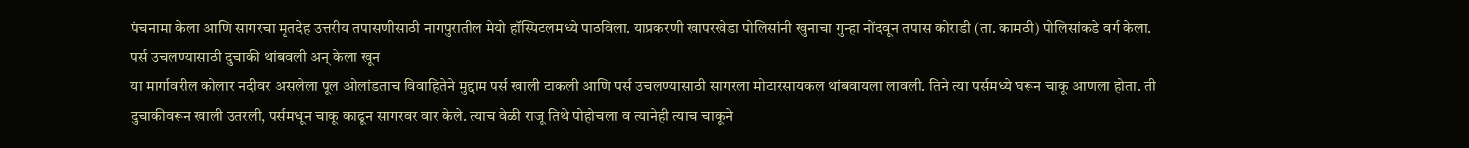पंचनामा केला आणि सागरचा मृतदेह उत्तरीय तपासणीसाठी नागपुरातील मेयो हॉस्पिटलमध्ये पाठविला. याप्रकरणी खापरखेडा पोलिसांनी खुनाचा गुन्हा नोंदवून तपास कोराडी (ता. कामठी) पोलिसांकडे वर्ग केला.
पर्स उचलण्यासाठी दुचाकी थांबवली अन् केला खून
या मार्गावरील कोलार नदीवर असलेला पूल ओलांडताच विवाहितेने मुद्दाम पर्स खाली टाकली आणि पर्स उचलण्यासाठी सागरला मोटारसायकल थांबवायला लावली. तिने त्या पर्समध्ये घरून चाकू आणला होता. ती दुचाकीवरून खाली उतरली, पर्समधून चाकू काढून सागरवर वार केले. त्याच वेळी राजू तिथे पोहोचला व त्यानेही त्याच चाकूने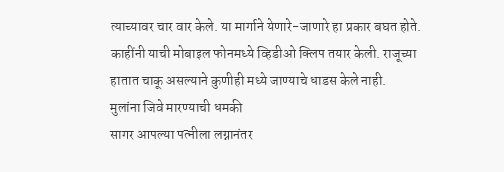त्याच्यावर चार वार केले. या मार्गाने येणारे-जाणारे हा प्रकार बघत होते. काहींनी याची मोबाइल फोनमध्ये व्हिडीओ क्लिप तयार केली. राजूच्या हातात चाकू असल्याने कुणीही मध्ये जाण्याचे धाडस केले नाही.
मुलांना जिवे मारण्याची धमकी
सागर आपल्या पत्नीला लग्नानंतर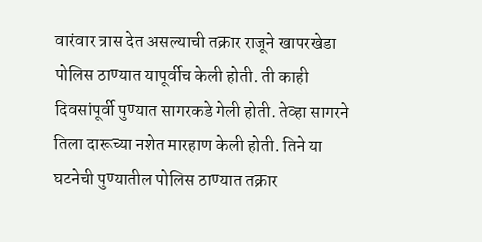वारंवार त्रास देत असल्याची तक्रार राजूने खापरखेडा पोलिस ठाण्यात यापूर्वीच केली होती. ती काही दिवसांपूर्वी पुण्यात सागरकडे गेली होती. तेव्हा सागरने तिला दारूच्या नशेत मारहाण केली होती. तिने या घटनेची पुण्यातील पोलिस ठाण्यात तक्रार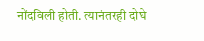नोंदविली होती. त्यानंतरही दोघे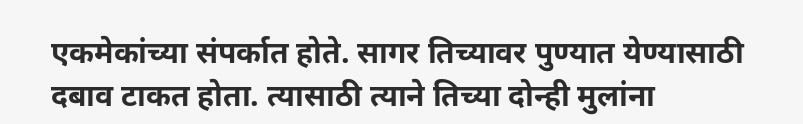एकमेकांच्या संपर्कात होते. सागर तिच्यावर पुण्यात येण्यासाठी दबाव टाकत होता. त्यासाठी त्याने तिच्या दोन्ही मुलांना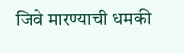जिवे मारण्याची धमकी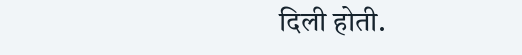दिली होती.